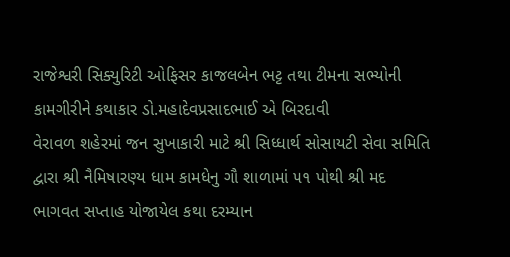રાજેશ્વરી સિક્યુરિટી ઓફિસર કાજલબેન ભટ્ટ તથા ટીમના સભ્યોની કામગીરીને કથાકાર ડો.મહાદેવપ્રસાદભાઈ એ બિરદાવી
વેરાવળ શહેરમાં જન સુખાકારી માટે શ્રી સિધ્ધાર્થ સોસાયટી સેવા સમિતિ દ્વારા શ્રી નૈમિષારણ્ય ધામ કામધેનુ ગૌ શાળામાં ૫૧ પોથી શ્રી મદ ભાગવત સપ્તાહ યોજાયેલ કથા દરમ્યાન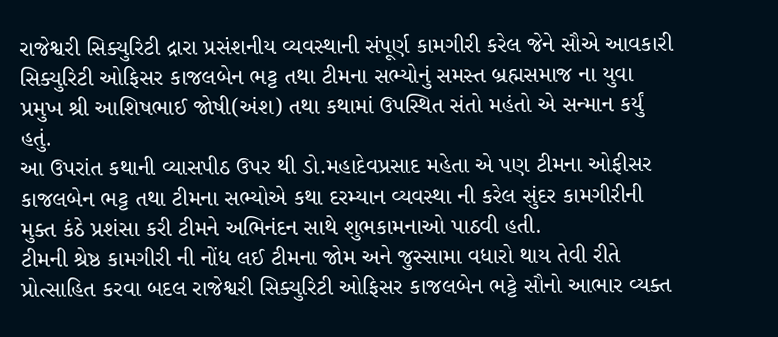રાજેશ્વરી સિક્યુરિટી દ્રારા પ્રસંશનીય વ્યવસ્થાની સંપૂર્ણ કામગીરી કરેલ જેને સૌએ આવકારી સિક્યુરિટી ઓફિસર કાજલબેન ભટ્ટ તથા ટીમના સભ્યોનું સમસ્ત બ્રહ્મસમાજ ના યુવા પ્રમુખ શ્રી આશિષભાઈ જોષી(અંશ) તથા કથામાં ઉપસ્થિત સંતો મહંતો એ સન્માન કર્યું હતું.
આ ઉપરાંત કથાની વ્યાસપીઠ ઉપર થી ડો.મહાદેવપ્રસાદ મહેતા એ પણ ટીમના ઓફીસર કાજલબેન ભટ્ટ તથા ટીમના સભ્યોએ કથા દરમ્યાન વ્યવસ્થા ની કરેલ સુંદર કામગીરીની મુક્ત કંઠે પ્રશંસા કરી ટીમને અભિનંદન સાથે શુભકામનાઓ પાઠવી હતી.
ટીમની શ્રેષ્ઠ કામગીરી ની નોંધ લઈ ટીમના જોમ અને જુસ્સામા વધારો થાય તેવી રીતે પ્રોત્સાહિત કરવા બદલ રાજેશ્વરી સિક્યુરિટી ઓફિસર કાજલબેન ભટ્ટે સૌનો આભાર વ્યક્ત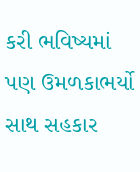કરી ભવિષ્યમાં પણ ઉમળકાભર્યો સાથ સહકાર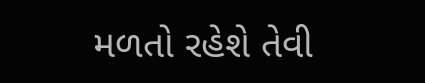મળતો રહેશે તેવી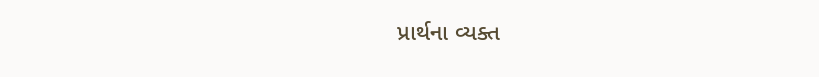પ્રાર્થના વ્યક્ત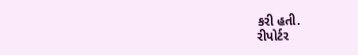કરી હતી.
રીપોર્ટર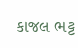કાજલ ભટ્ટ